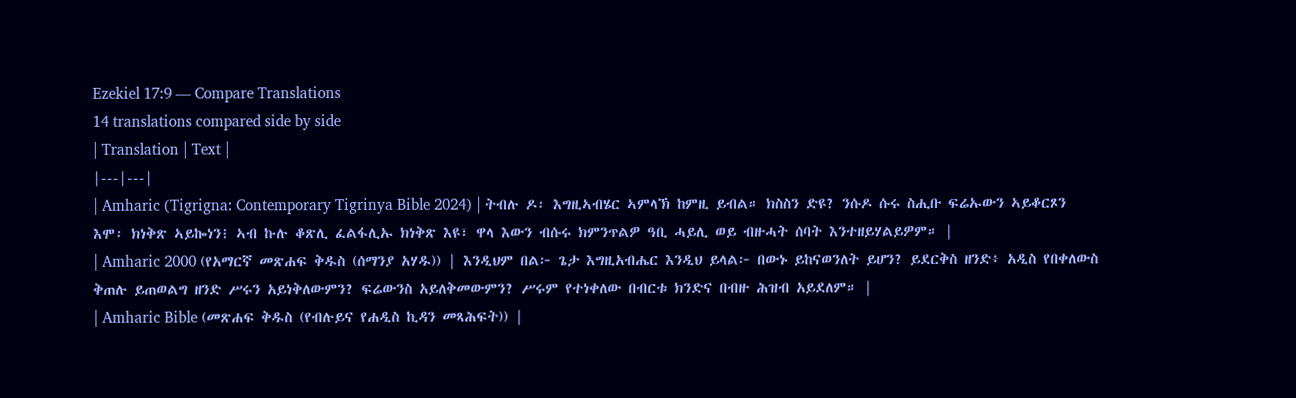Ezekiel 17:9 — Compare Translations
14 translations compared side by side
| Translation | Text |
|---|---|
| Amharic (Tigrigna: Contemporary Tigrinya Bible 2024) | ትብሉ ዶ፡ እግዚኣብሄር ኣምላኽ ከምዚ ይብል። ክስስን ድዩ? ንሱዶ ሱሩ ስሒቡ ፍሬኡውን ኣይቆርጾን እሞ፡ ክነቅጽ ኣይኰነን፧ ኣብ ኩሉ ቆጽሊ ፈልፋሊኡ ክነቅጽ እዩ፣ ዋላ እውን ብሱሩ ክምንጥልዎ ዓቢ ሓይሊ ወይ ብዙሓት ሰባት እንተዘይሃልይዎም። |
| Amharic 2000 (የአማርኛ መጽሐፍ ቅዱስ (ሰማንያ አሃዱ)) | እንዲህም በል፦ ጌታ እግዚአብሔር እንዲህ ይላል፦ በውኑ ይከናወንለት ይሆን? ይደርቅስ ዘንድ፥ አዲስ የበቀለውስ ቅጠሉ ይጠወልግ ዘንድ ሥሩን አይነቅለውምን? ፍሬውንስ አይለቅመውምን? ሥሩም የተነቀለው በብርቱ ክንድና በብዙ ሕዝብ አይደለም። |
| Amharic Bible (መጽሐፍ ቅዱስ (የብሉይና የሐዲስ ኪዳን መጻሕፍት)) |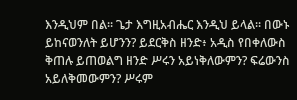እንዲህም በል። ጌታ እግዚአብሔር እንዲህ ይላል። በውኑ ይከናወንለት ይሆንን? ይደርቅስ ዘንድ፥ አዲስ የበቀለውስ ቅጠሉ ይጠወልግ ዘንድ ሥሩን አይነቅለውምን? ፍሬውንስ አይለቅመውምን? ሥሩም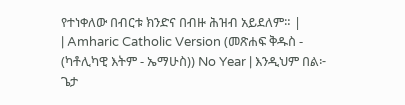የተነቀለው በብርቱ ክንድና በብዙ ሕዝብ አይደለም። |
| Amharic Catholic Version (መጽሐፍ ቅዱስ - (ካቶሊካዊ እትም - ኤማሁስ)) No Year | እንዲህም በል፦ ጌታ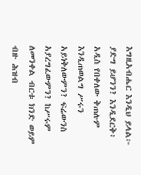እግዚአብሔር እንዲህ ይላል፦ ያድግ ይሆንን? እንዲደርቅ፥ አዲስ የበቀለው ቅጠሉም እንዲጠወልግ ሥሩን አይነቅለውምን? ፍሬውንስ አያረግፈውምን? ከሥሩም ለመንቀል ብርቱ ክንድ ወይም ብዙ ሕዝብ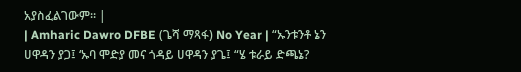አያስፈልገውም። |
| Amharic Dawro DFBE (ጌሻ ማጻፋ) No Year | “ኡንቱንቶ ኔን ሀዋዳን ያጋ፤ ‘ኡባ ሞድያ መና ጎዳይ ሀዋዳን ያጌ፤ “ሄ ቱራይ ድጫኔ?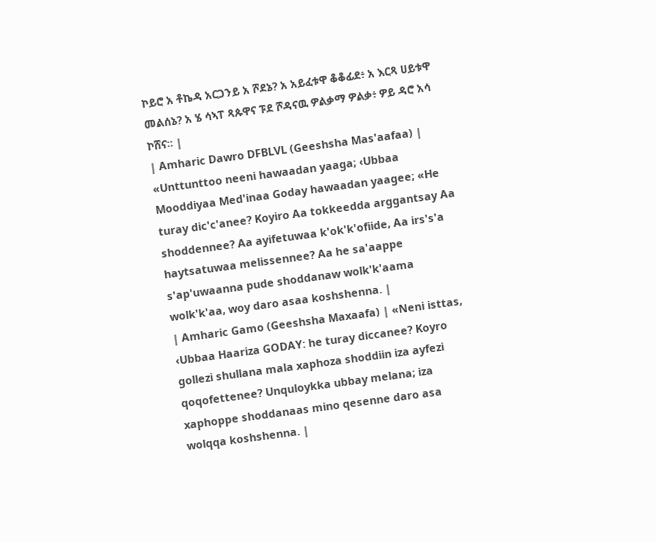ኮይሮ አ ቶኬዳ አርጋንይ አ ሾደኔ? አ አይፈቱዋ ቆቆፊደ፥ አ እርጻ ሀይቱዋ መልሰኔ? አ ሄ ሳኣፐ ጻጱዋና ፑደ ሾዳናዉ ዎልቃማ ዎልቃ፥ ዎይ ዳሮ አሳ ኮሸና። |
| Amharic Dawro DFBLVL (Geeshsha Mas'aafaa) | «Unttunttoo neeni hawaadan yaaga; ‹Ubbaa Mooddiyaa Med'inaa Goday hawaadan yaagee; «He turay dic'c'anee? Koyiro Aa tokkeedda arggantsay Aa shoddennee? Aa ayifetuwaa k'ok'k'ofiide, Aa irs's'a haytsatuwaa melissennee? Aa he sa'aappe s'ap'uwaanna pude shoddanaw wolk'k'aama wolk'k'aa, woy daro asaa koshshenna. |
| Amharic Gamo (Geeshsha Maxaafa) | «Neni isttas, ‹Ubbaa Haariza GODAY: he turay diccanee? Koyro gollezi shullana mala xaphoza shoddiin iza ayfezi qoqofettenee? Unquloykka ubbay melana; iza xaphoppe shoddanaas mino qesenne daro asa wolqqa koshshenna. |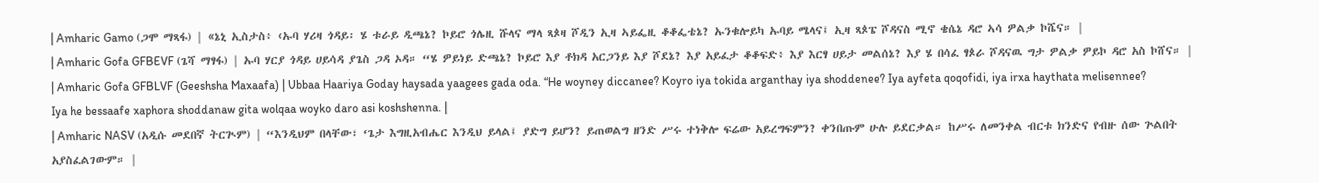| Amharic Gamo (ጋሞ ማጻፋ) | «ኔኒ ኢስታስ፥ ‹ኡባ ሃሪዛ ጎዳይ፡ ሄ ቱራይ ዲጫኔ? ኮይሮ ጎሌዚ ሹላና ማላ ጻጶዛ ሾዲን ኢዛ ኣይፌዚ ቆቆፌቴኔ? ኡንቁሎይካ ኡባይ ሜላና፤ ኢዛ ጻጶፔ ሾዳናስ ሚኖ ቄሴኔ ዳሮ ኣሳ ዎልቃ ኮሼና። |
| Amharic Gofa GFBEVF (ጌሻ ማፃፋ) | ኡባ ሃርያ ጎዳይ ሀይሳዳ ያጌስ ጋዳ ኦዳ። “ሄ ዎይነይ ድጫኔ? ኮይሮ እያ ቶክዳ አርጋንይ እያ ሾደኔ? እያ አይፈታ ቆቆፍድ፥ እያ እርፃ ሀይታ መልሰኔ? እያ ሄ በሳፈ ፃጶራ ሾዳናዉ ግታ ዎልቃ ዎይኮ ዳሮ አስ ኮሸና። |
| Amharic Gofa GFBLVF (Geeshsha Maxaafa) | Ubbaa Haariya Goday haysada yaagees gada oda. “He woyney diccanee? Koyro iya tokida arganthay iya shoddenee? Iya ayfeta qoqofidi, iya irxa haythata melisennee? Iya he bessaafe xaphora shoddanaw gita wolqaa woyko daro asi koshshenna. |
| Amharic NASV (አዲሱ መደበኛ ትርጒም) | “እንዲህም በላቸው፣ ‘ጌታ እግዚአብሔር እንዲህ ይላል፤ ያድግ ይሆን? ይጠወልግ ዘንድ ሥሩ ተነቅሎ ፍሬው አይረግፍምን? ቀንበጡም ሁሉ ይደርቃል። ከሥሩ ለመንቀል ብርቱ ክንድና የብዙ ሰው ጕልበት አያስፈልገውም። |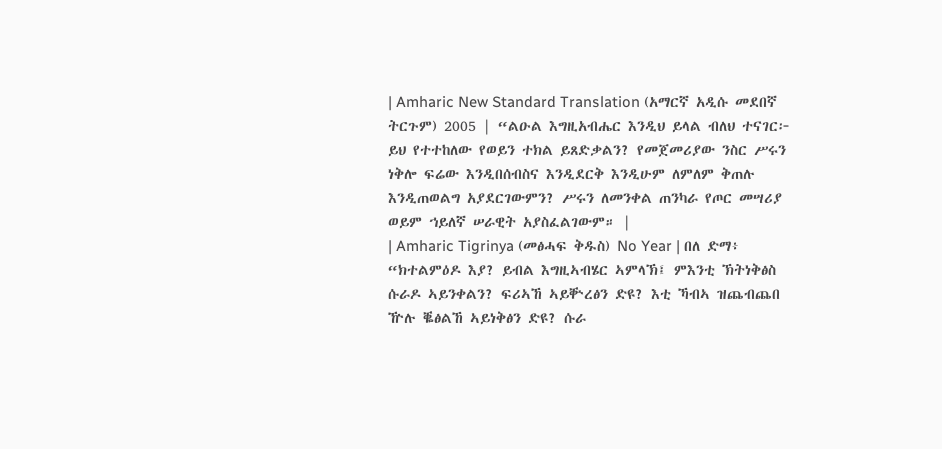| Amharic New Standard Translation (አማርኛ አዲሱ መደበኛ ትርጉም) 2005 | “ልዑል እግዚአብሔር እንዲህ ይላል ብለህ ተናገር፦ ይህ የተተከለው የወይን ተክል ይጸድቃልን? የመጀመሪያው ንስር ሥሩን ነቅሎ ፍሬው እንዲበሰብስና እንዲደርቅ እንዲሁም ለምለም ቅጠሉ እንዲጠወልግ አያደርገውምን? ሥሩን ለመንቀል ጠንካራ የጦር መሣሪያ ወይም ኀይለኛ ሠራዊት አያስፈልገውም። |
| Amharic Tigrinya (መፅሓፍ ቅዱስ) No Year | በለ ድማ፥ “ክተልምዕዶ እያ? ይብል እግዚኣብሄር ኣምላኽ፤ ምእንቲ ኽትነቅፅስ ሱራዶ ኣይንቀልን? ፍሪኣኸ ኣይቝረፅን ድዩ? እቲ ኻብኣ ዝጨብጨበ ዅሉ ቘፅልኸ ኣይነቅፅን ድዩ? ሱራ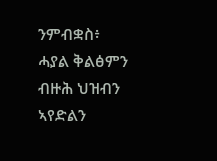ንምብቋስ፥ ሓያል ቅልፅምን ብዙሕ ህዝብን ኣየድልን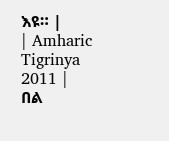እዩ። |
| Amharic Tigrinya 2011 | በል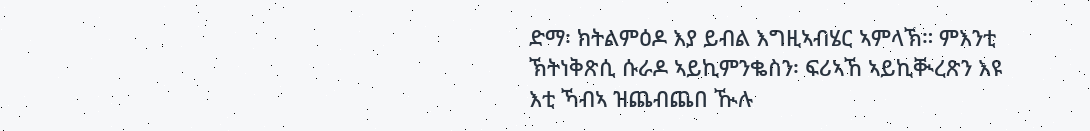ድማ፡ ክትልምዕዶ እያ ይብል እግዚኣብሄር ኣምላኽ። ምእንቲ ኽትነቅጽሲ ሱራዶ ኣይኪምንቈስን፡ ፍሪኣኸ ኣይኪቚረጽን እዩ እቲ ኻብኣ ዝጨብጨበ ዂሉ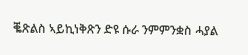ቘጽልስ ኣይኪነቅጽን ድዩ ሱራ ንምምንቋስ ሓያል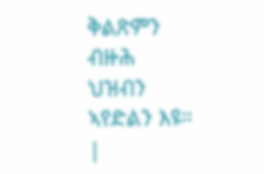ቅልጽምን ብዙሕ ህዝብን ኣየድልን እዩ። |